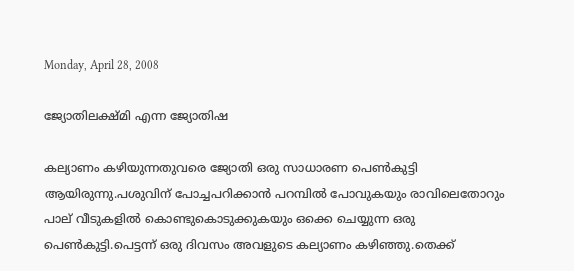Monday, April 28, 2008

ജ്യോതിലക്ഷ്‌മി എന്ന ജ്യോതിഷ

കല്യാണം കഴിയുന്നതുവരെ ജ്യോതി ഒരു സാധാരണ പെണ്‍കുട്ടി ആയിരുന്നു.പശുവിന് പോച്ചപറിക്കാന്‍ പറമ്പില്‍ പോവുകയും രാവിലെതോറും പാല് വീടുകളില്‍ കൊണ്ടുകൊടുക്കുകയും ഒക്കെ ചെയ്യുന്ന ഒരു പെണ്‍കുട്ടി.പെട്ടന്ന് ഒരു ദിവസം അവളുടെ കല്യാണം കഴിഞ്ഞു.തെക്ക്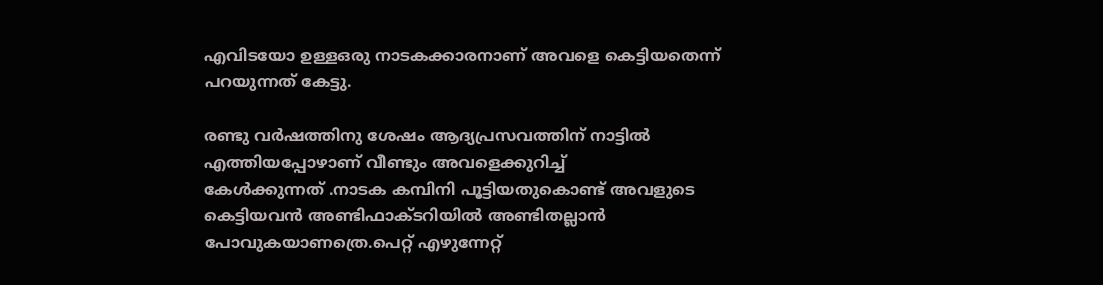എവിടയോ ഉള്ളഒരു നാടകക്കാരനാണ് അവളെ കെട്ടിയതെന്ന് പറയുന്നത് കേട്ടു.

രണ്ടു വര്‍ഷത്തിനു ശേഷം ആദ്യപ്രസവത്തിന് നാട്ടില്‍ എത്തിയപ്പോഴാണ് വീണ്ടും അവളെക്കുറിച്ച്
കേള്‍ക്കുന്നത് .നാടക കമ്പിനി പൂട്ടിയതുകൊണ്ട് അവളുടെ കെട്ടിയവന്‍ അണ്ടിഫാക്‍ടറിയില്‍ അണ്ടിതല്ലാന്‍ പോവുകയാണത്രെ.പെറ്റ് എഴുന്നേറ്റ്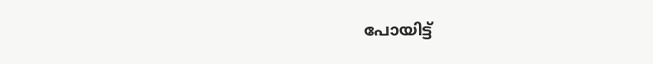പോയിട്ട്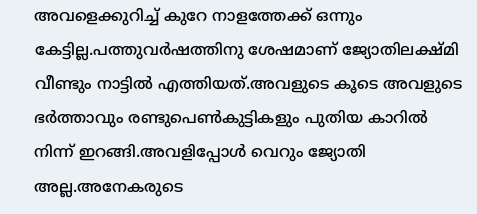അവളെക്കുറിച്ച് കുറേ നാളത്തേക്ക് ഒന്നും കേട്ടില്ല.പത്തുവര്‍ഷത്തിനു ശേഷമാണ് ജ്യോതിലക്ഷ്‌മി വീണ്ടും നാട്ടില്‍ എത്തിയത്.അവളുടെ കൂടെ അവളുടെ ഭര്‍ത്താവും രണ്ടുപെണ്‍കുട്ടികളും പുതിയ കാറില്‍ നിന്ന് ഇറങ്ങി.അവളിപ്പോള്‍ വെറും ജ്യോതി അല്ല.അനേകരുടെ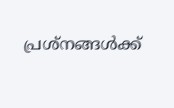പ്രശ്‌നങ്ങള്‍ക്ക്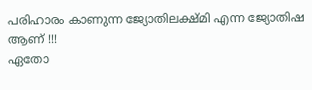പരിഹാരം കാണുന്ന ജ്യോതിലക്ഷ്‌മി എന്ന ജ്യോതിഷ ആണ് !!!
ഏതോ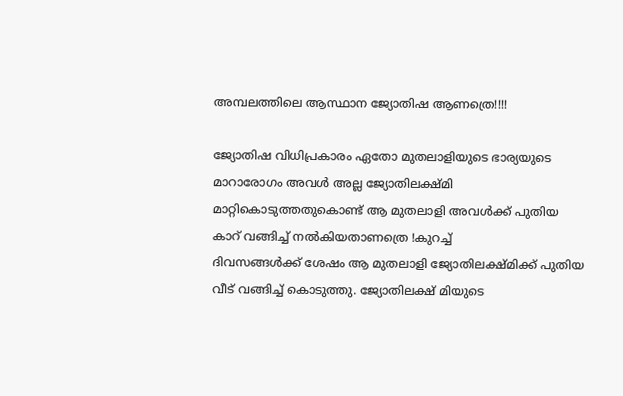അമ്പലത്തിലെ ആസ്ഥാന ജ്യോതിഷ ആണത്രെ!!!!

ജ്യോതിഷ വിധിപ്രകാരം ഏതോ മുതലാളിയുടെ ഭാര്യയുടെ മാറാരോഗം അവള്‍ അല്ല ജ്യോതിലക്ഷ്‌മി മാറ്റികൊടുത്തതുകൊണ്ട് ആ മുതലാളി അവള്‍ക്ക് പുതിയ കാറ് വങ്ങിച്ച് നല്‍കിയതാണത്രെ !കുറച്ച്
ദിവസങ്ങള്‍ക്ക് ശേഷം ആ മുതലാളി ജ്യോതിലക്ഷ്‌മിക്ക് പുതിയ വീട് വങ്ങിച്ച് കൊടുത്തു. ജ്യോതിലക്ഷ്‌ മിയുടെ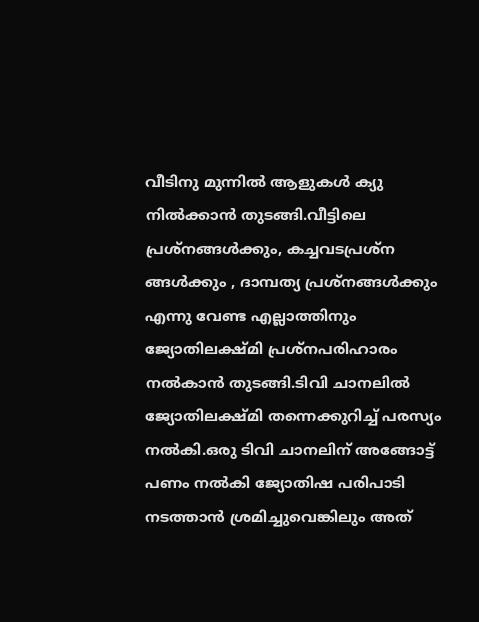വീടിനു മുന്നില്‍ ആളുകള്‍ ക്യു നില്‍ക്കാന്‍ തുടങ്ങി.വീട്ടിലെ പ്രശ്നങ്ങള്‍ക്കും, കച്ചവടപ്രശ്ന ങ്ങള്‍ക്കും , ദാമ്പത്യ പ്രശ്നങ്ങള്‍ക്കും എന്നു വേണ്ട എല്ലാത്തിനും ജ്യോതിലക്ഷ്‌മി പ്രശ്നപരിഹാരം നല്‍കാന്‍ തുടങ്ങി.ടിവി ചാനലില്‍ ജ്യോതിലക്ഷ്‌മി തന്നെക്കുറിച്ച് പരസ്യം നല്‍കി.ഒരു ടിവി ചാനലിന് അങ്ങോട്ട് പണം നല്‍കി ജ്യോതിഷ പരിപാടി നടത്താന്‍ ശ്രമിച്ചുവെങ്കിലും അത്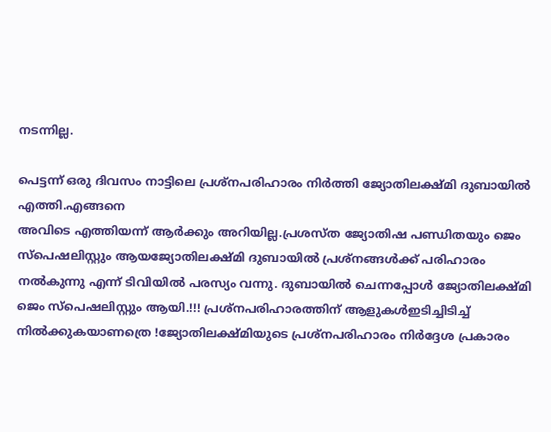നടന്നില്ല.

പെട്ടന്ന് ഒരു ദിവസം നാട്ടിലെ പ്രശ്നപരിഹാരം നിര്‍ത്തി ജ്യോതിലക്ഷ്‌മി ദുബായില്‍ എത്തി.എങ്ങനെ
അവിടെ എത്തിയന്ന് ആര്‍ക്കും അറിയില്ല.പ്രശസ്‌ത ജ്യോതിഷ പണ്ഡിതയും ജെം സ്പെഷലിസ്റ്റും ആയജ്യോതിലക്ഷ്‌മി ദുബായില്‍ പ്രശ്‌നങ്ങള്‍ക്ക് പരിഹാരം നല്‍കുന്നു എന്ന് ടിവിയില്‍ പരസ്യം വന്നു. ദുബായില്‍ ചെന്നപ്പോള്‍ ജ്യോതിലക്ഷ്‌മി ജെം സ്പെഷലിസ്റ്റും ആയി.!!! പ്രശ്‌നപരിഹാരത്തിന് ആളുകള്‍ഇടിച്ചിടിച്ച് നില്‍ക്കുകയാണത്രെ !ജ്യോതിലക്ഷ്‌മിയുടെ പ്രശ്നപരിഹാരം നിര്‍ദ്ദേശ പ്രകാരം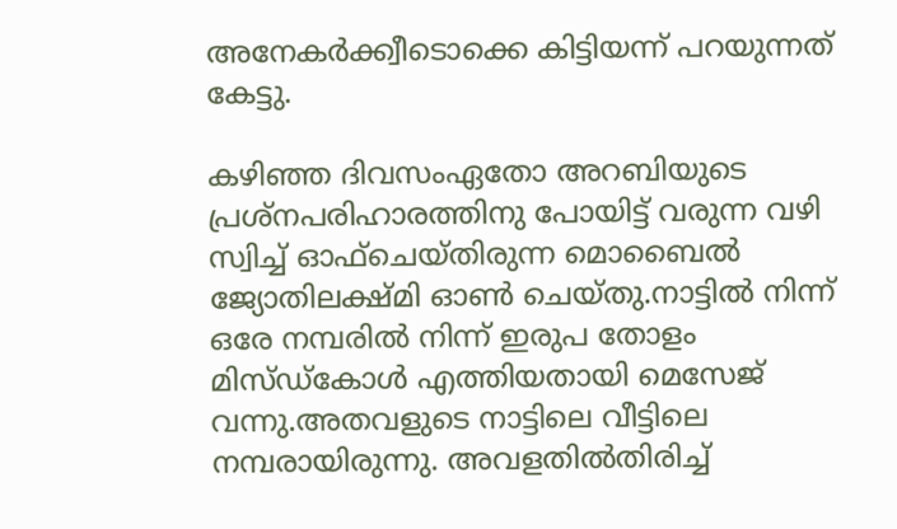അനേകര്‍ക്ക്വീടൊക്കെ കിട്ടിയന്ന് പറയുന്നത് കേട്ടു.

കഴിഞ്ഞ ദിവസംഏതോ അറബിയുടെ പ്രശ്‌നപരിഹാരത്തിനു പോയിട്ട് വരുന്ന വഴി സ്വിച്ച് ഓഫ്ചെയ്തിരുന്ന മൊബൈല്‍ ജ്യോതിലക്ഷ്‌മി ഓണ്‍ ചെയ്തു.നാട്ടില്‍ നിന്ന് ഒരേ നമ്പരില്‍ നിന്ന് ഇരുപ തോളം മിസ്‌ഡ്‌കോള്‍ എത്തിയതായി മെസേജ് വന്നു.അതവളുടെ നാട്ടിലെ വീട്ടിലെ നമ്പരായിരുന്നു. അവളതില്‍തിരിച്ച്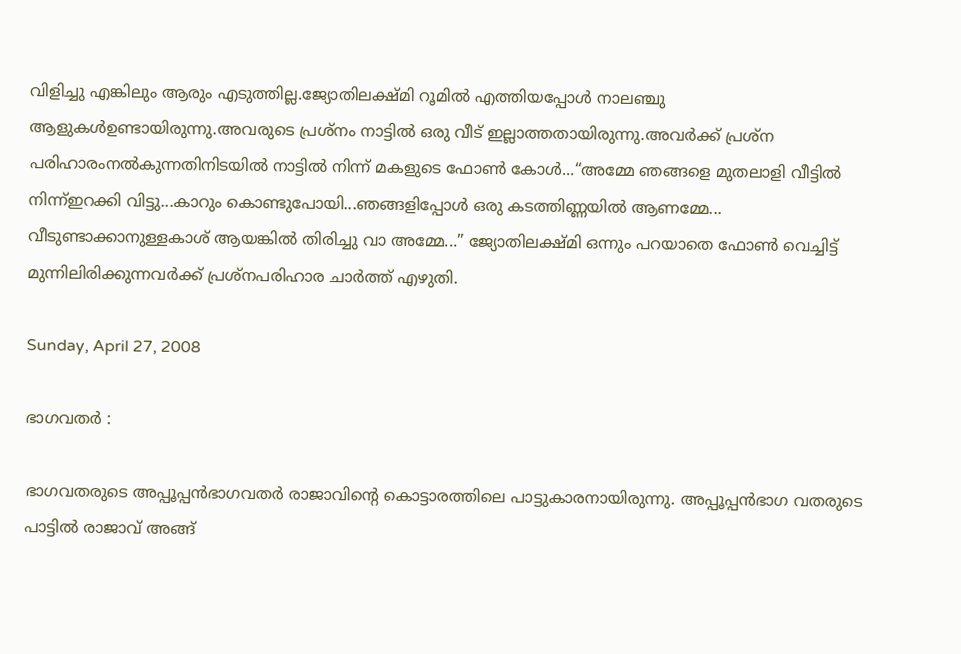വിളിച്ചു എങ്കിലും ആരും എടുത്തില്ല.ജ്യോതിലക്ഷ്‌മി റൂമില്‍ എത്തിയപ്പോള്‍ നാലഞ്ചു ആളുകള്‍ഉണ്ടായിരുന്നു.അവരുടെ പ്രശ്നം നാട്ടില്‍ ഒരു വീട് ഇല്ലാത്തതായിരുന്നു.അവര്‍ക്ക് പ്രശ്‌ന പരിഹാരംനല്‍കുന്നതിനിടയില്‍ നാട്ടില്‍ നിന്ന് മകളുടെ ഫോണ്‍ കോള്‍...“അമ്മേ ഞങ്ങളെ മുതലാളി വീട്ടില്‍ നിന്ന്ഇറക്കി വിട്ടു...കാറും കൊണ്ടുപോയി...ഞങ്ങളിപ്പോള്‍ ഒരു കടത്തിണ്ണയില്‍ ആണമ്മേ... വീടുണ്ടാക്കാനുള്ളകാശ് ആയങ്കില്‍ തിരിച്ചു വാ അമ്മേ...” ജ്യോതിലക്ഷ്‌മി ഒന്നും പറയാതെ ഫോണ്‍ വെച്ചിട്ട് മുന്നിലിരിക്കുന്നവര്‍ക്ക് പ്രശ്നപരിഹാര ചാര്‍ത്ത് എഴുതി.

Sunday, April 27, 2008

ഭാഗവതര്‍ :

ഭാഗവതരുടെ അപ്പൂപ്പന്‍ഭാഗവതര്‍ രാജാവിന്റെ കൊട്ടാരത്തിലെ പാട്ടുകാരനായിരുന്നു. അപ്പൂപ്പന്‍ഭാഗ വതരുടെ പാട്ടില്‍ രാജാവ് അങ്ങ്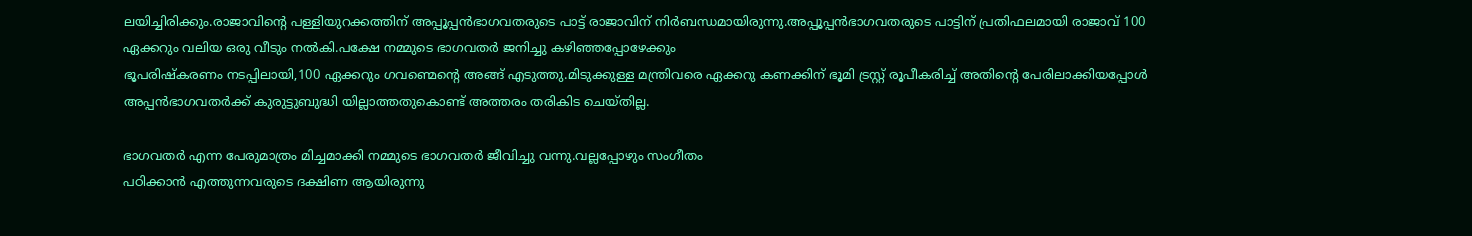ലയിച്ചിരിക്കും.രാജാവിന്റെ പള്ളിയുറക്കത്തിന് അപ്പൂപ്പന്‍ഭാഗവതരുടെ പാട്ട് രാജാവിന് നിര്‍ബന്ധമായിരുന്നു.അപ്പൂപ്പന്‍ഭാഗവതരുടെ പാട്ടിന് പ്രതിഫലമായി രാജാവ് 100
ഏക്കറും വലിയ ഒരു വീടും നല്‍കി.പക്ഷേ നമ്മുടെ ഭാഗവതര്‍ ജനിച്ചു കഴിഞ്ഞപ്പോഴേക്കും
ഭൂപരിഷ്കരണം നടപ്പിലായി,100 ഏക്കറും ഗവണ്മെന്റെ അങ്ങ് എടുത്തു.മിടുക്കുള്ള മന്ത്രിവരെ ഏക്കറു കണക്കിന് ഭൂമി ട്രസ്റ്റ് രൂപീകരിച്ച് അതിന്റെ പേരിലാക്കിയപ്പോള്‍ അപ്പന്‍ഭാഗവതര്‍ക്ക് കുരുട്ടുബുദ്ധി യില്ലാത്തതുകൊണ്ട് അത്തരം തരികിട ചെയ്തില്ല.

ഭാഗവതര്‍ എന്ന പേരുമാത്രം മിച്ചമാക്കി നമ്മുടെ ഭാഗവതര്‍ ജീവിച്ചു വന്നു.വല്ലപ്പോഴും സംഗീതം
പഠിക്കാന്‍ എത്തുന്നവരുടെ ദക്ഷിണ ആയിരുന്നു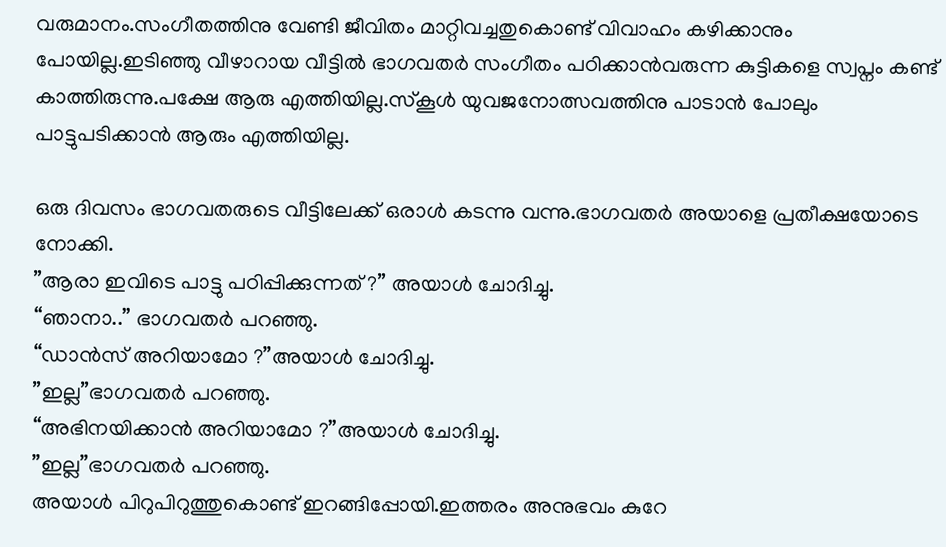വരുമാനം.സംഗീതത്തിനു വേണ്ടി ജീവിതം മാറ്റിവച്ചതുകൊണ്ട് വിവാഹം കഴിക്കാനും പോയില്ല.ഇടിഞ്ഞു വീഴാറായ വീട്ടില്‍ ഭാഗവതര്‍ സംഗീതം പഠിക്കാന്‍വരുന്ന കുട്ടികളെ സ്വപ്നം കണ്ട് കാത്തിരുന്നു.പക്ഷേ ആരു എത്തിയില്ല.സ്കൂള്‍ യുവജനോത്സവത്തിനു പാടാന്‍ പോലും പാട്ടുപടിക്കാന്‍ ആരും എത്തിയില്ല.

ഒരു ദിവസം ഭാഗവതരുടെ വീട്ടിലേക്ക് ഒരാള്‍ കടന്നു വന്നു.ഭാഗവതര്‍ അയാളെ പ്രതീക്ഷയോടെ
നോക്കി.
”ആരാ ഇവിടെ പാട്ടു പഠിപ്പിക്കുന്നത് ?” അയാള്‍ ചോദിച്ചു.
“ഞാനാ..” ഭാഗവതര്‍ പറഞ്ഞു.
“ഡാന്‍സ് അറിയാമോ ?”അയാള്‍ ചോദിച്ചു.
”ഇല്ല”ഭാഗവതര്‍ പറഞ്ഞു.
“അഭിനയിക്കാന്‍ അറിയാമോ ?”അയാള്‍ ചോദിച്ചു.
”ഇല്ല”ഭാഗവതര്‍ പറഞ്ഞു.
അയാള്‍ പിറുപിറുത്തുകൊണ്ട് ഇറങ്ങിപ്പോയി.ഇത്തരം അനുഭവം കുറേ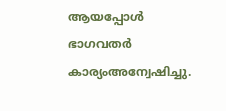ആയപ്പോള്‍ ഭാഗവതര്‍ കാര്യംഅന്വേഷിച്ചു.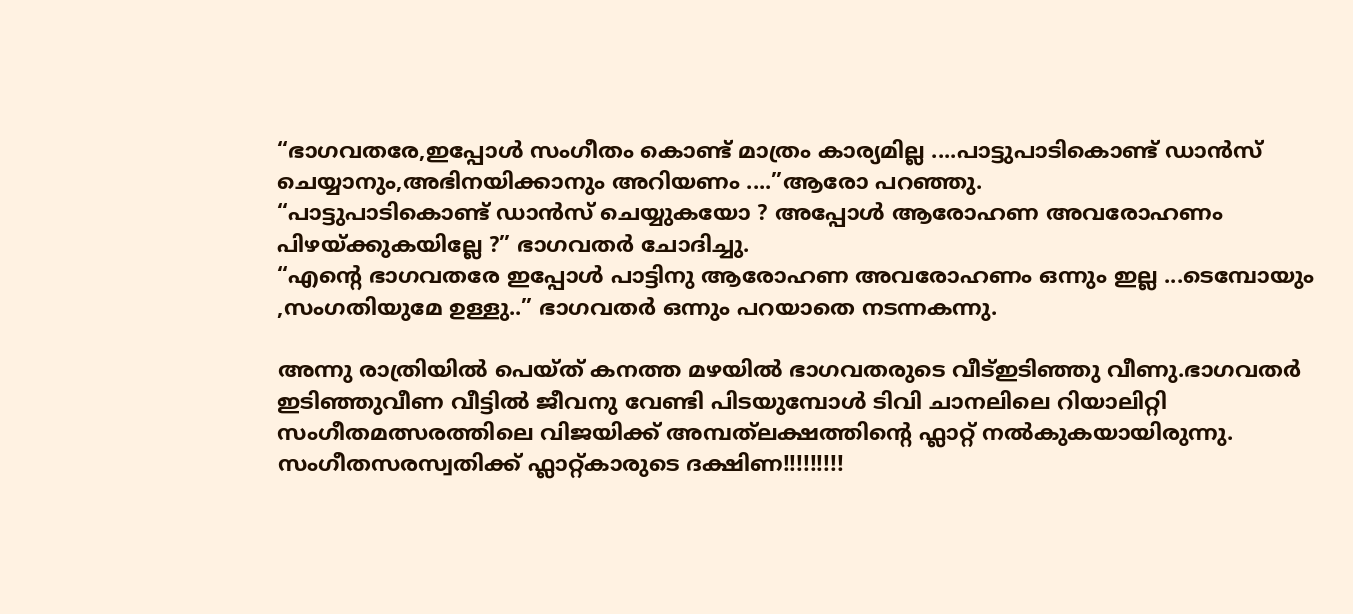“ഭാഗവതരേ,ഇപ്പോള്‍ സംഗീതം കൊണ്ട് മാത്രം കാര്യമില്ല ....പാട്ടുപാടികൊണ്ട് ഡാന്‍സ്
ചെയ്യാനും,അഭിനയിക്കാനും അറിയണം ....”ആരോ പറഞ്ഞു.
“പാട്ടുപാടികൊണ്ട് ഡാന്‍സ് ചെയ്യുകയോ ? അപ്പോള്‍ ആരോഹണ അവരോഹണം പിഴയ്ക്കുകയില്ലേ ?” ഭാഗവതര്‍ ചോദിച്ചു.
“എന്റെ ഭാഗവതരേ ഇപ്പോള്‍ പാട്ടിനു ആരോഹണ അവരോഹണം ഒന്നും ഇല്ല ...ടെമ്പോയും
,സംഗതിയുമേ ഉള്ളു..” ഭാഗവതര്‍ ഒന്നും പറയാതെ നടന്നകന്നു.

അന്നു രാത്രിയില്‍ പെയ്ത് കനത്ത മഴയില്‍ ഭാഗവതരുടെ വീട്ഇടിഞ്ഞു വീണു.ഭാഗവതര്‍ ഇടിഞ്ഞുവീണ വീട്ടില്‍ ജീവനു വേണ്ടി പിടയുമ്പോള്‍ ടിവി ചാനലിലെ റിയാലിറ്റി സംഗീതമത്സരത്തിലെ വിജയിക്ക് അമ്പത്‌ലക്ഷത്തിന്റെ ഫ്ലാറ്റ് നല്‍കുകയായിരുന്നു. സംഗീതസരസ്വതിക്ക് ഫ്ലാറ്റ്കാരുടെ ദക്ഷിണ!!!!!!!!!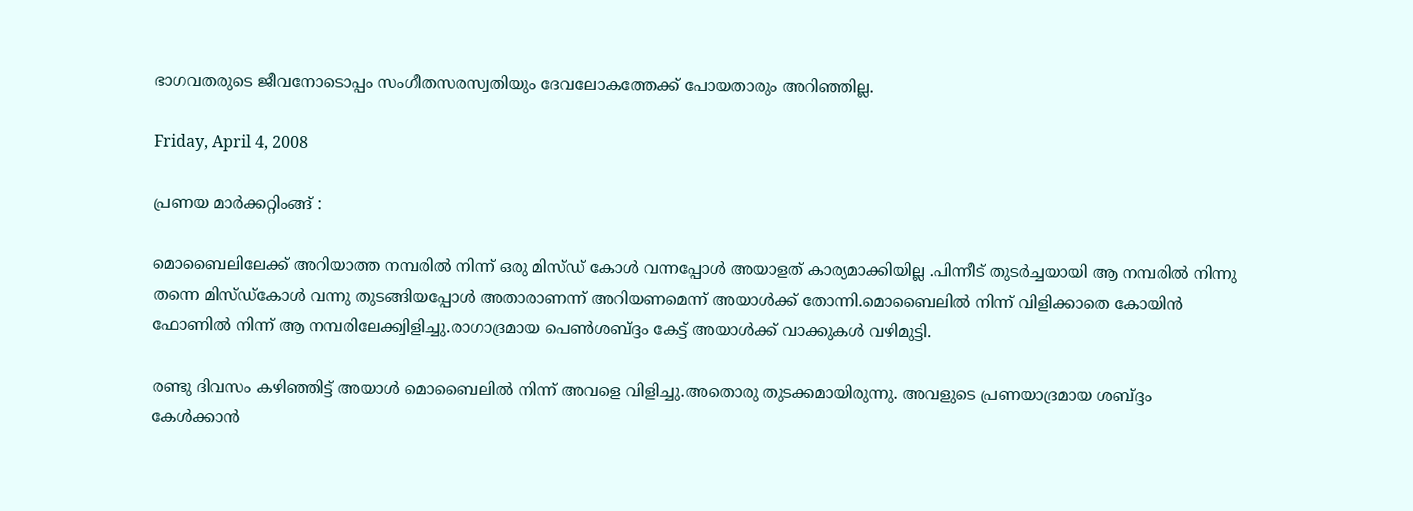ഭാഗവതരുടെ ജീവനോടൊപ്പം സംഗീതസരസ്വതിയും ദേവലോകത്തേക്ക് പോയതാരും അറിഞ്ഞില്ല.

Friday, April 4, 2008

പ്രണയ മാര്‍ക്കറ്റിംങ്ങ് :

മൊബൈലിലേക്ക് അറിയാത്ത നമ്പരില്‍ നിന്ന് ഒരു മിസ്‌ഡ് കോള്‍ വന്നപ്പോള്‍ അയാളത് കാര്യമാക്കിയില്ല .പിന്നീട് തുടര്‍ച്ചയായി ആ നമ്പരില്‍ നിന്നു തന്നെ മിസ്‌ഡ്കോള്‍ വന്നു തുടങ്ങിയപ്പോള്‍ അതാരാണന്ന് അറിയണമെന്ന് അയാ‍ള്‍ക്ക് തോന്നി.മൊബൈലില്‍ നിന്ന് വിളിക്കാതെ കോയിന്‍ ഫോണില്‍ നിന്ന് ആ നമ്പരിലേക്ക്വിളിച്ചു.രാഗാദ്രമായ പെണ്‍ശബ്ദ്ദം കേട്ട് അയാള്‍ക്ക് വാക്കുകള്‍ വഴിമുട്ടി.

രണ്ടു ദിവസം കഴിഞ്ഞിട്ട് അയാള്‍ മൊബൈലില്‍ നിന്ന് അവളെ വിളിച്ചു.അതൊരു തുടക്കമായിരുന്നു. അവളുടെ പ്രണയാദ്രമായ ശബ്ദ്ദം കേള്‍ക്കാന്‍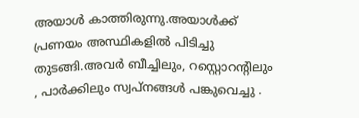അയാള്‍ കാത്തിരുന്നു.അയാള്‍ക്ക് പ്രണയം അസ്ഥികളില്‍ പിടിച്ചു തുടങ്ങി.അവര്‍ ബീച്ചിലും, റസ്റ്റൊറന്റിലും , പാര്‍ക്കിലും സ്വപ്നങ്ങള്‍ പങ്കുവെച്ചു .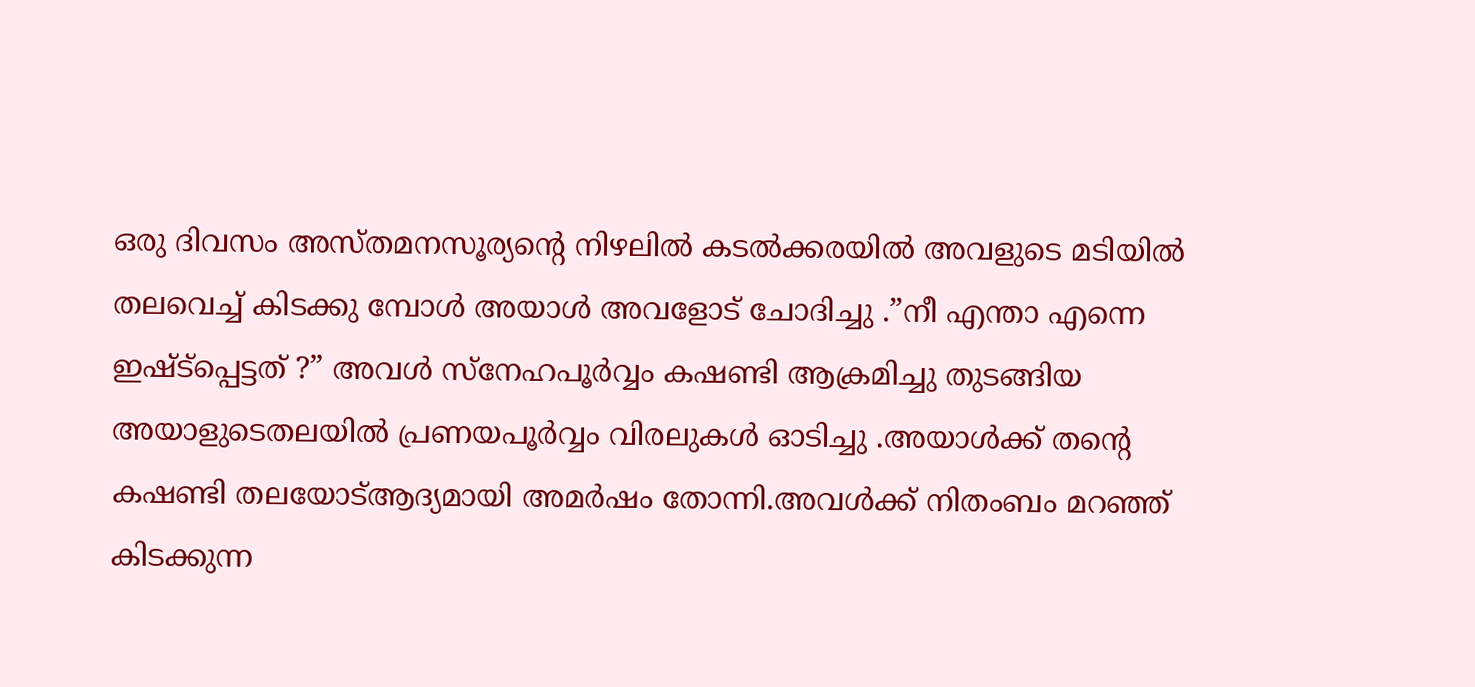ഒരു ദിവസം അസ്തമനസൂര്യന്റെ നിഴലില്‍ കടല്‍ക്കരയില്‍ അവളുടെ മടിയില്‍ തലവെച്ച് കിടക്കു മ്പോള്‍ അയാള്‍ അവളോട് ചോദിച്ചു .”നീ എന്താ എന്നെ ഇഷ്ട്പ്പെട്ടത് ?” അവള്‍ സ്നേഹപൂര്‍വ്വം കഷണ്ടി ആക്രമിച്ചു തുടങ്ങിയ അയാളുടെതലയില്‍ പ്രണയപൂര്‍വ്വം വിരലുകള്‍ ഓടിച്ചു .അയാള്‍ക്ക് തന്റെ കഷണ്ടി തലയോട്ആദ്യമായി അമര്‍ഷം തോന്നി.അവള്‍ക്ക് നിതംബം മറഞ്ഞ് കിടക്കുന്ന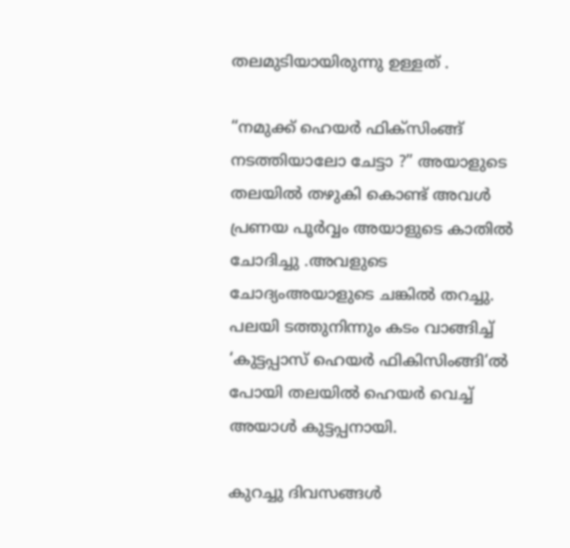തലമുടിയായിരുന്നു ഉള്ളത് .

“നമുക്ക് ഹെയര്‍ ഫിക്സിംങ്ങ് നടത്തിയാലോ ചേട്ടാ ?” അയാളുടെ തലയില്‍ തഴുകി കൊണ്ട് അവള്‍ പ്രണയ പൂര്‍വ്വം അയാളുടെ കാതില്‍ ചോദിച്ചു .അവളുടെ ചോദ്യംഅയാ‍ളുടെ ചങ്കില്‍ തറച്ചു. പലയി ടത്തുനിന്നും കടം വാങ്ങിച്ച് ‘കുട്ടപ്പാസ് ഹെയര്‍ ഫികിസിംങ്ങി‘ല്‍ പോയി തലയില്‍ ഹെയര്‍ വെച്ച് അയാള്‍ കുട്ടപ്പനായി.

കുറച്ചു ദിവസങ്ങള്‍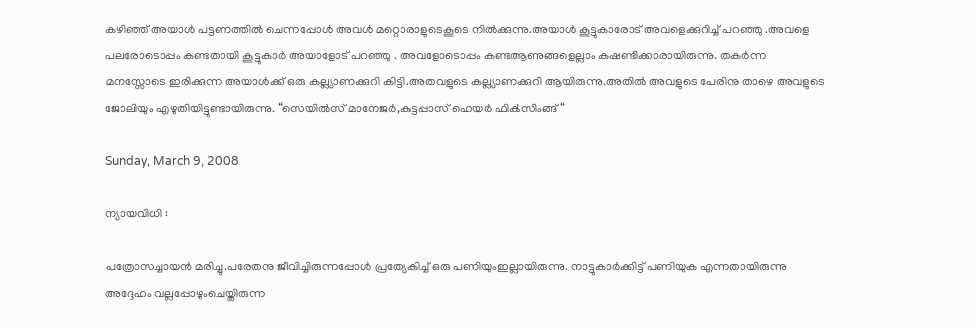കഴിഞ്ഞ് അയാള്‍ പട്ടണത്തില്‍ ചെന്നപ്പോള്‍ അവള്‍ മറ്റൊരാളുടെകൂടെ നില്‍ക്കുന്നു.അയാള്‍ കൂട്ടുകാരോട് അവളെക്കുറിച്ച് പറഞ്ഞു .അവളെ പലരോടൊപ്പം കണ്ടതായി കൂട്ടുകാര്‍ അയാളോട് പറഞ്ഞു . അവളോടൊപ്പം കണ്ടആണുങ്ങളെല്ലാം കഷണ്ടിക്കാരായിരുന്നു. തകര്‍ന്ന മനസ്സോടെ ഇരിക്കുന്ന അയാള്‍ക്ക് ഒരു കല്ല്യാണക്കുറി കിട്ടി.അതവളുടെ കല്ല്യാണക്കുറി ആയിരുന്നു.അതില്‍ അവളുടെ പേരിനു താഴെ അവളുടെ ജോലിയും എഴുതിയിട്ടുണ്ടായിരുന്നു. “സെയില്‍‌സ് മാനേജര്‍,കുട്ടപ്പാസ് ഹെയര്‍ ഫിക്‍സിംങ്ങ് “

Sunday, March 9, 2008

ന്യായവിധി :

പത്രോസച്ചായന്‍ മരിച്ചു.പരേതനു ജീവിച്ചിരുന്നപ്പോള്‍ പ്രത്യേകിച്ച് ഒരു പണിയുംഇല്ലായിരുന്നു. നാട്ടുകാര്‍ക്കിട്ട് പണിയുക എന്നതായിരുന്നു അദ്ദേഹം വല്ലപ്പോഴുംചെയ്തിരുന്ന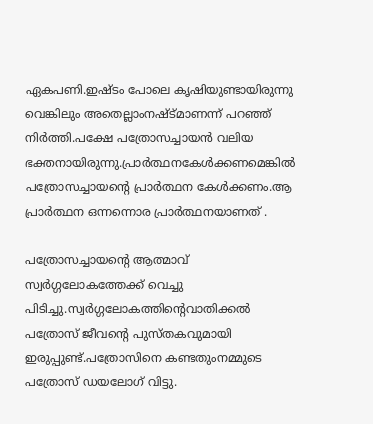ഏകപണി.ഇഷ്ടം പോലെ കൃഷിയുണ്ടായിരുന്നു വെങ്കിലും അതെല്ലാംനഷ്ട്മാണന്ന് പറഞ്ഞ് നിര്‍ത്തി.പക്ഷേ പത്രോസച്ചായന്‍ വലിയ ഭക്തനായിരുന്നു.പ്രാര്‍ത്ഥനകേള്‍ക്കണമെങ്കില്‍ പത്രോസച്ചായന്റെ പ്രാര്‍ത്ഥന കേള്‍ക്കണം.ആ പ്രാര്‍ത്ഥന ഒന്നന്നൊര പ്രാര്‍ത്ഥനയാണത് .

പത്രോസച്ചായന്റെ ആത്മാവ് സ്വര്‍‌ഗ്ഗലോകത്തേക്ക് വെച്ചു പിടിച്ചു.സ്വര്‍‌ഗ്ഗലോകത്തിന്റെവാതിക്കല്‍ പത്രോസ് ജീവന്റെ പുസ്തകവുമായി ഇരുപ്പുണ്ട്.പത്രോസിനെ കണ്ടതുംനമ്മുടെ പത്രോസ് ഡയലോഗ് വിട്ടു.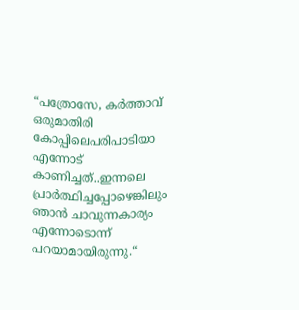“പത്രോസേ, കര്‍ത്താവ് ഒരുമാതിരി കോപ്പിലെപരിപാടിയാ എന്നോട് കാണിച്ചത്..ഇന്നലെ പ്രാര്‍ത്ഥിച്ചപ്പോഴെങ്കിലും ഞാന്‍ ചാവുന്നകാര്യം എന്നോടൊന്ന് പറയാമായിരുന്നു.“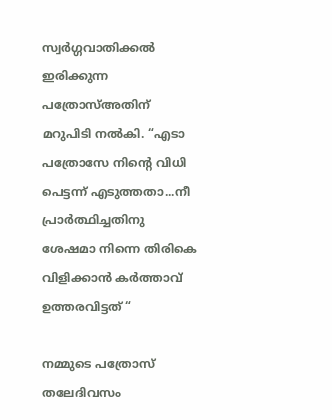സ്വര്‍‌ഗ്ഗവാതിക്കല്‍ ഇരിക്കുന്ന പത്രോസ്അതിന് മറുപിടി നല്‍കി. “എടാ പത്രോസേ നിന്റെ വിധി പെട്ടന്ന് എടുത്തതാ...നീ പ്രാര്‍ത്ഥിച്ചതിനു ശേഷമാ നിന്നെ തിരികെ വിളിക്കാന്‍ കര്‍ത്താവ് ഉത്തരവിട്ടത് “

നമ്മുടെ പത്രോസ് തലേദിവസം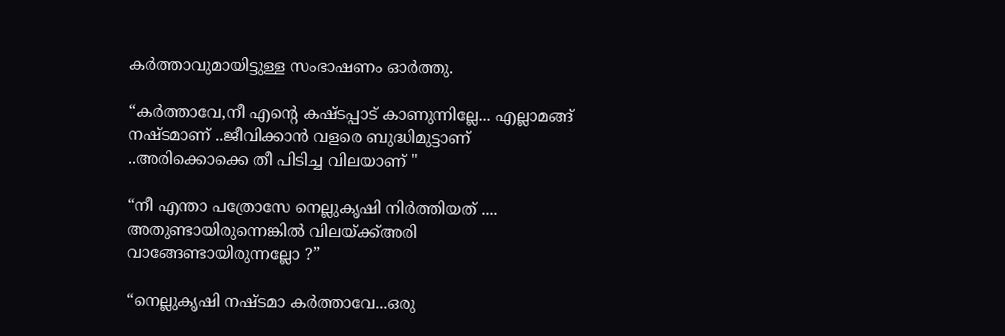കര്‍ത്താവുമായിട്ടുള്ള സംഭാഷണം ഓര്‍ത്തു.

“കര്‍ത്താവേ,നീ എന്റെ കഷ്ടപ്പാട് കാണുന്നില്ലേ... എല്ലാമങ്ങ് നഷ്ടമാണ് ..ജീവിക്കാന്‍ വളരെ ബുദ്ധിമുട്ടാണ് ..അരിക്കൊക്കെ തീ പിടിച്ച വിലയാണ് "

“നീ എന്താ പത്രോസേ നെല്ലുകൃഷി നിര്‍ത്തിയത് .... അതുണ്ടായിരുന്നെങ്കില്‍ വിലയ്ക്ക്അരി വാങ്ങേണ്ടായിരുന്നല്ലോ ?”

“നെല്ലുകൃഷി നഷ്ടമാ കര്‍ത്താവേ...ഒരു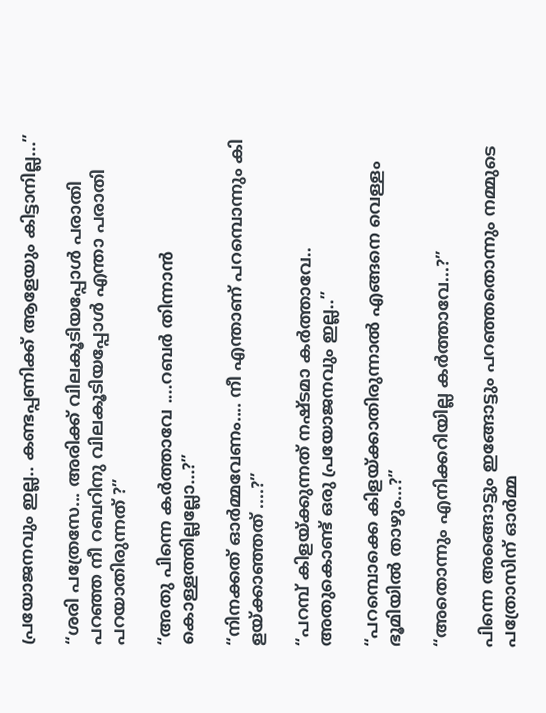പ്രയോജനവും ഇല്ല.. കണ്ടപ്പണിക്ക് ആളേയും കിട്ടാനില്ല...”

“ശരി പത്രേസേ... അരിക്ക് വിലകൂടിയപ്പോള്‍ പരാതി പറഞ്ഞ നീ റബറിനു വിലകൂടിയപ്പോള്‍ എന്താ പരാതി പറയാതിരുന്നത് ?”

“അതു പിന്നെ കര്‍ത്താവേ ....റബര്‍ തിന്നാന്‍ കൊള്ളത്തില്ലല്ലോ...?”

“നിനക്കത് ഓര്‍മ്മവേണം.... നീ എന്താണ് പറമ്പൊന്നും കി ളയ്ക്കാഞ്ഞത് ....?”

“പറമ്പ് കിളയ്ക്കുന്നത് നഷ്ടമാ കര്‍ത്താവേ.. അതുകൊണ്ട് ഒരു പ്രയോജനവും ഇല്ല..”

“പറമ്പൊക്കെ കിളയ്ക്കാതിരുന്നാല്‍ എങ്ങനെ വെള്ളം ഭൂമിയില്‍ താഴും...?”

“അതൊന്നും എനിക്കറിയില്ല കര്‍ത്താവേ...?”

പിന്നെ അങ്ങൊട്ടും ഇങ്ങോട്ടും പറഞ്ഞതൊന്നും നമ്മുടെ പത്രോസിന് ഓര്‍മ്മ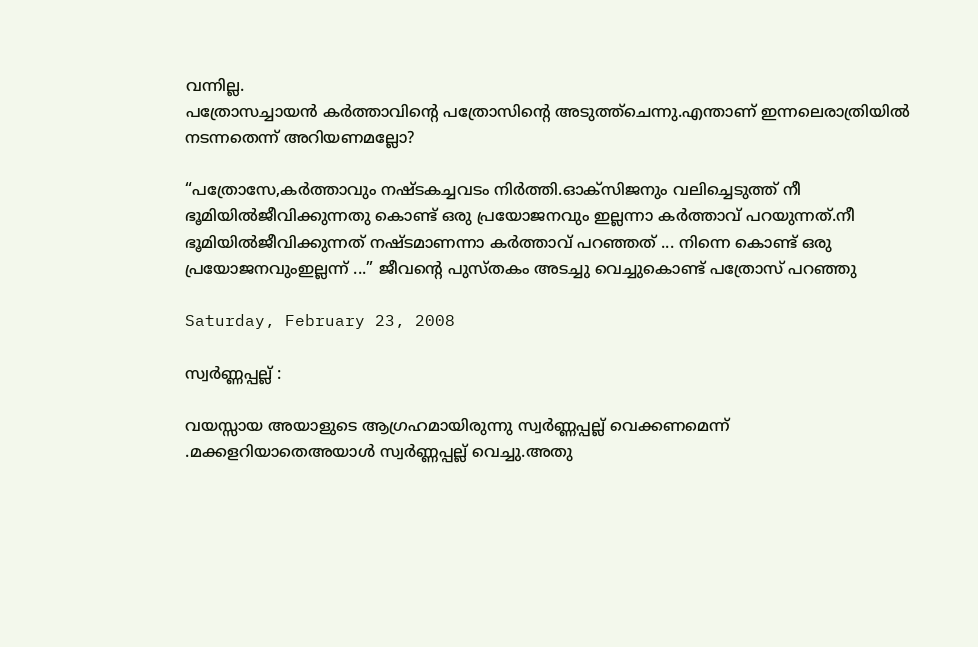വന്നില്ല.
പത്രോസച്ചായന്‍ കര്‍ത്താവിന്റെ പത്രോസിന്റെ അടുത്ത്ചെന്നു.എന്താണ് ഇന്നലെരാത്രിയില്‍ നടന്നതെന്ന് അറിയണമല്ലോ?

“പത്രോസേ,കര്‍ത്താവും നഷ്ടകച്ചവടം നിര്‍ത്തി.ഓക്സിജനും വലിച്ചെടുത്ത് നീ ഭൂമിയില്‍ജീവിക്കുന്നതു കൊണ്ട് ഒരു പ്രയോജനവും ഇല്ലന്നാ കര്‍ത്താവ് പറയുന്നത്.നീ ഭൂമിയില്‍ജീവിക്കുന്നത് നഷ്ടമാണന്നാ കര്‍ത്താവ് പറഞ്ഞത് ... നിന്നെ കൊണ്ട് ഒരു പ്രയോജനവുംഇല്ലന്ന് ...” ജീവന്റെ പുസ്തകം അടച്ചു വെച്ചുകൊണ്ട് പത്രോസ് പറഞ്ഞു

Saturday, February 23, 2008

സ്വര്‍‌ണ്ണപ്പല്ല് :

വയസ്സായ അയാളുടെ ആഗ്രഹമായിരുന്നു സ്വര്‍‌ണ്ണപ്പല്ല് വെക്കണമെന്ന് .മക്കളറിയാതെഅയാള്‍ സ്വര്‍‌ണ്ണപ്പല്ല് വെച്ചു.അതു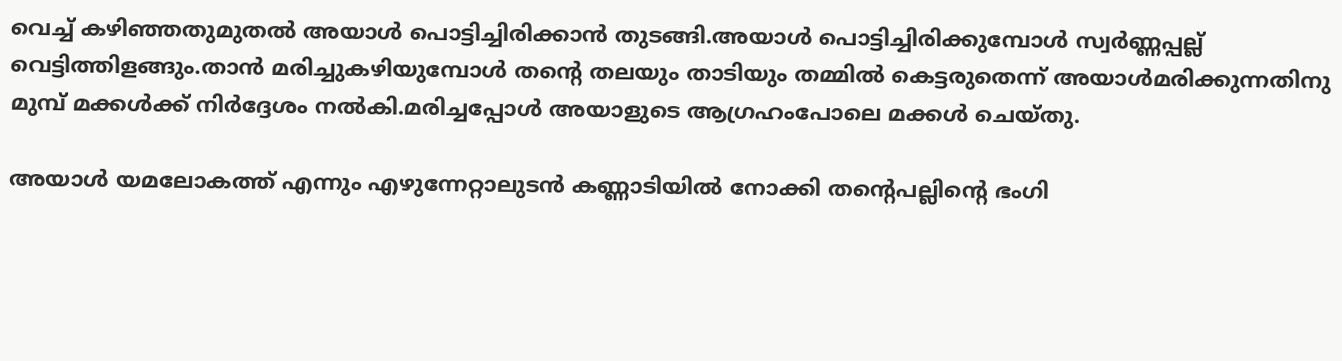വെച്ച് കഴിഞ്ഞതുമുതല്‍ അയാള്‍ പൊട്ടിച്ചിരിക്കാന്‍ തുടങ്ങി.അയാള്‍ പൊട്ടിച്ചിരിക്കുമ്പോള്‍ സ്വര്‍‌ണ്ണപ്പല്ല് വെട്ടിത്തിളങ്ങും.താന്‍ മരിച്ചുകഴിയുമ്പോള്‍ തന്റെ തലയും താടിയും തമ്മില്‍ കെട്ടരുതെന്ന് അയാള്‍മരിക്കുന്നതിനു മുമ്പ് മക്കള്‍ക്ക് നിര്‍‌ദ്ദേശം നല്‍കി.മരിച്ചപ്പോള്‍ അയാളുടെ ആഗ്രഹംപോലെ മക്കള്‍ ചെയ്തു.

അയാള്‍ യമലോകത്ത് എന്നും എഴുന്നേറ്റാലുടന്‍ കണ്ണാടിയില്‍ നോക്കി തന്റെപല്ലിന്റെ ഭംഗി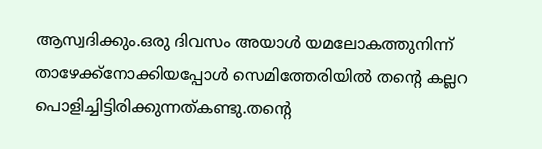ആസ്വദിക്കും.ഒരു ദിവസം അയാള്‍ യമലോകത്തുനിന്ന് താഴേക്ക്നോക്കിയപ്പോള്‍ സെമിത്തേരിയില്‍ തന്റെ കല്ലറ പൊളിച്ചിട്ടിരിക്കുന്നത്കണ്ടു.തന്റെ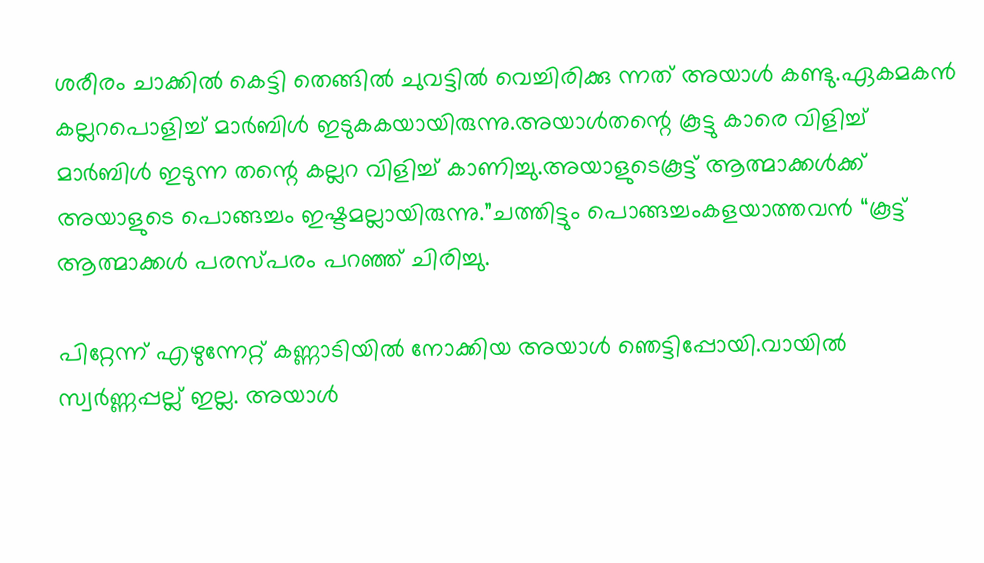ശരീരം ചാക്കില്‍ കെട്ടി തെങ്ങില്‍ ചുവട്ടില്‍ വെച്ചിരിക്കു ന്നത് അയാള്‍ കണ്ടു.ഏകമകന്‍ കല്ലറപൊളിച്ച് മാര്‍ബിള്‍ ഇടുകകയായിരുന്നു.അയാള്‍തന്റെ കൂട്ടു കാരെ വിളിച്ച് മാര്‍ബിള്‍ ഇടുന്ന തന്റെ കല്ലറ വിളിച്ച് കാണിച്ചു.അയാളുടെകൂട്ട് ആത്മാക്കള്‍ക്ക് അയാളുടെ പൊങ്ങച്ചം ഇഷ്ടമല്ലായിരുന്നു.”ചത്തിട്ടും പൊങ്ങച്ചംകളയാത്തവന്‍ “കൂട്ട് ആത്മാക്കള്‍ പരസ്പരം പറഞ്ഞ് ചിരിച്ചു.

പിറ്റേന്ന് എഴുന്നേറ്റ് കണ്ണാടിയില്‍ നോക്കിയ അയാള്‍ ഞെട്ടിപ്പോയി.വായില്‍ സ്വര്‍‌ണ്ണപ്പല്ല് ഇല്ല. അയാള്‍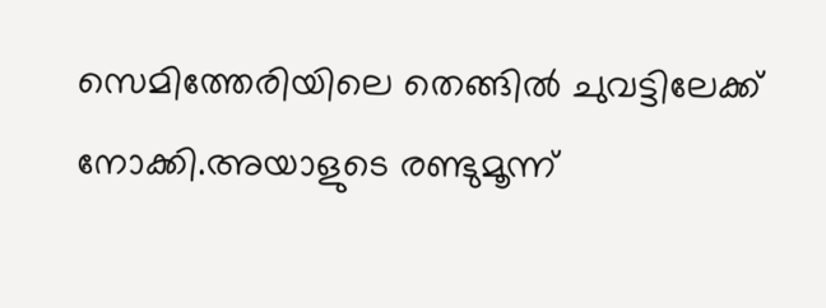സെമിത്തേരിയിലെ തെങ്ങില്‍ ചുവട്ടിലേക്ക് നോക്കി.അയാളുടെ രണ്ടുമൂന്ന്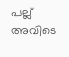പല്ല് അവിടെ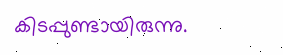കിടപ്പുണ്ടായിരുന്നു.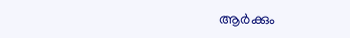ആര്‍ക്കും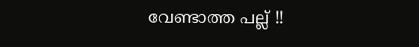വേണ്ടാത്ത പല്ല് !!